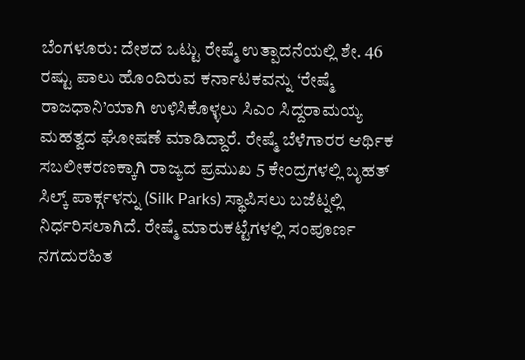ಬೆಂಗಳೂರು: ದೇಶದ ಒಟ್ಟು ರೇಷ್ಮೆ ಉತ್ಪಾದನೆಯಲ್ಲಿ ಶೇ. 46 ರಷ್ಟು ಪಾಲು ಹೊಂದಿರುವ ಕರ್ನಾಟಕವನ್ನು ‘ರೇಷ್ಮೆ ರಾಜಧಾನಿ’ಯಾಗಿ ಉಳಿಸಿಕೊಳ್ಳಲು ಸಿಎಂ ಸಿದ್ದರಾಮಯ್ಯ ಮಹತ್ವದ ಘೋಷಣೆ ಮಾಡಿದ್ದಾರೆ. ರೇಷ್ಮೆ ಬೆಳೆಗಾರರ ಆರ್ಥಿಕ ಸಬಲೀಕರಣಕ್ಕಾಗಿ ರಾಜ್ಯದ ಪ್ರಮುಖ 5 ಕೇಂದ್ರಗಳಲ್ಲಿ ಬೃಹತ್ ಸಿಲ್ಕ್ ಪಾರ್ಕ್ಗಳನ್ನು (Silk Parks) ಸ್ಥಾಪಿಸಲು ಬಜೆಟ್ನಲ್ಲಿ ನಿರ್ಧರಿಸಲಾಗಿದೆ. ರೇಷ್ಮೆ ಮಾರುಕಟ್ಟೆಗಳಲ್ಲಿ ಸಂಪೂರ್ಣ ನಗದುರಹಿತ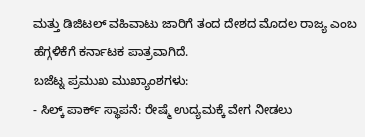ಮತ್ತು ಡಿಜಿಟಲ್ ವಹಿವಾಟು ಜಾರಿಗೆ ತಂದ ದೇಶದ ಮೊದಲ ರಾಜ್ಯ ಎಂಬ ಹೆಗ್ಗಳಿಕೆಗೆ ಕರ್ನಾಟಕ ಪಾತ್ರವಾಗಿದೆ.
ಬಜೆಟ್ನ ಪ್ರಮುಖ ಮುಖ್ಯಾಂಶಗಳು:
- ಸಿಲ್ಕ್ ಪಾರ್ಕ್ ಸ್ಥಾಪನೆ: ರೇಷ್ಮೆ ಉದ್ಯಮಕ್ಕೆ ವೇಗ ನೀಡಲು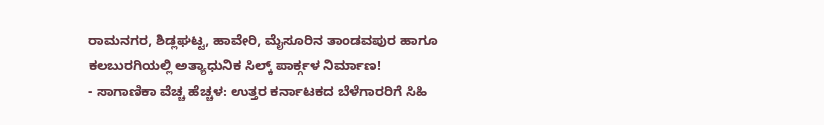ರಾಮನಗರ, ಶಿಡ್ಲಘಟ್ಟ, ಹಾವೇರಿ, ಮೈಸೂರಿನ ತಾಂಡವಪುರ ಹಾಗೂ ಕಲಬುರಗಿಯಲ್ಲಿ ಅತ್ಯಾಧುನಿಕ ಸಿಲ್ಕ್ ಪಾರ್ಕ್ಗಳ ನಿರ್ಮಾಣ!
- ಸಾಗಾಣಿಕಾ ವೆಚ್ಚ ಹೆಚ್ಚಳ: ಉತ್ತರ ಕರ್ನಾಟಕದ ಬೆಳೆಗಾರರಿಗೆ ಸಿಹಿ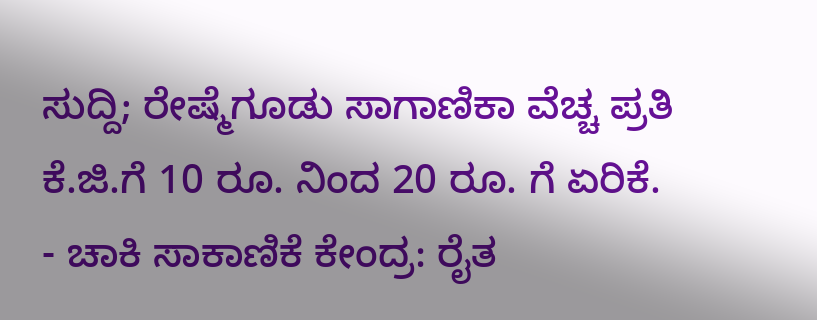ಸುದ್ದಿ; ರೇಷ್ಮೆಗೂಡು ಸಾಗಾಣಿಕಾ ವೆಚ್ಚ ಪ್ರತಿ ಕೆ.ಜಿ.ಗೆ 10 ರೂ. ನಿಂದ 20 ರೂ. ಗೆ ಏರಿಕೆ.
- ಚಾಕಿ ಸಾಕಾಣಿಕೆ ಕೇಂದ್ರ: ರೈತ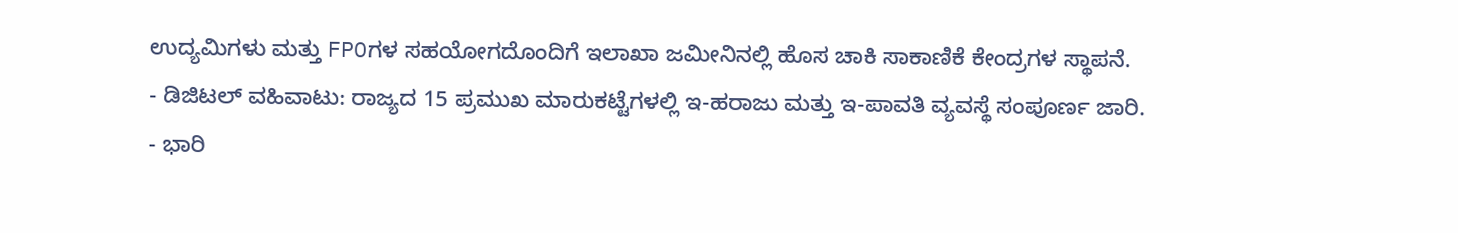ಉದ್ಯಮಿಗಳು ಮತ್ತು FPOಗಳ ಸಹಯೋಗದೊಂದಿಗೆ ಇಲಾಖಾ ಜಮೀನಿನಲ್ಲಿ ಹೊಸ ಚಾಕಿ ಸಾಕಾಣಿಕೆ ಕೇಂದ್ರಗಳ ಸ್ಥಾಪನೆ.
- ಡಿಜಿಟಲ್ ವಹಿವಾಟು: ರಾಜ್ಯದ 15 ಪ್ರಮುಖ ಮಾರುಕಟ್ಟೆಗಳಲ್ಲಿ ಇ-ಹರಾಜು ಮತ್ತು ಇ-ಪಾವತಿ ವ್ಯವಸ್ಥೆ ಸಂಪೂರ್ಣ ಜಾರಿ.
- ಭಾರಿ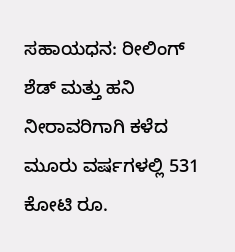ಸಹಾಯಧನ: ರೀಲಿಂಗ್ ಶೆಡ್ ಮತ್ತು ಹನಿ ನೀರಾವರಿಗಾಗಿ ಕಳೆದ ಮೂರು ವರ್ಷಗಳಲ್ಲಿ 531 ಕೋಟಿ ರೂ.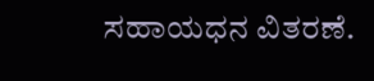ಸಹಾಯಧನ ವಿತರಣೆ.